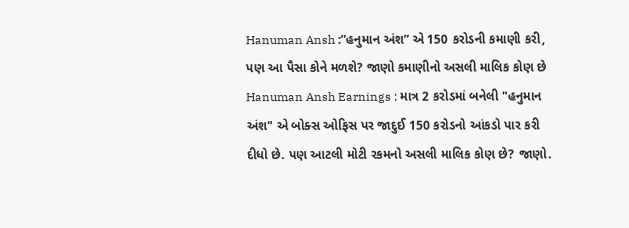Hanuman Ansh :”હનુમાન અંશ” એ 150 કરોડની કમાણી કરી, પણ આ પૈસા કોને મળશે? જાણો કમાણીનો અસલી માલિક કોણ છે
Hanuman Ansh Earnings : માત્ર 2 કરોડમાં બનેલી "હનુમાન અંશ" એ બોક્સ ઓફિસ પર જાદુઈ 150 કરોડનો આંકડો પાર કરી દીધો છે. પણ આટલી મોટી રકમનો અસલી માલિક કોણ છે? જાણો.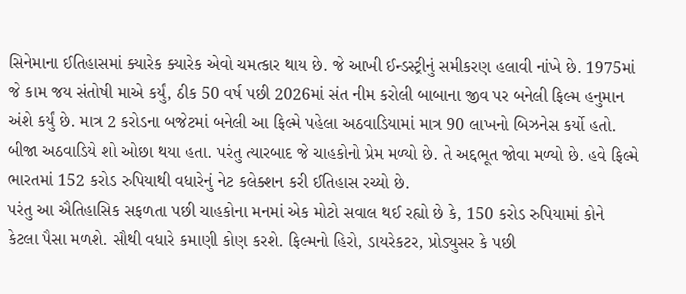સિનેમાના ઈતિહાસમાં ક્યારેક ક્યારેક એવો ચમત્કાર થાય છે. જે આખી ઈન્ડસ્ટ્રીનું સમીકરણ હલાવી નાંખે છે. 1975માં જે કામ જય સંતોષી માએ કર્યું, ઠીક 50 વર્ષ પછી 2026માં સંત નીમ કરોલી બાબાના જીવ પર બનેલી ફિલ્મ હનુમાન અંશે કર્યું છે. માત્ર 2 કરોડના બજેટમાં બનેલી આ ફિલ્મે પહેલા અઠવાડિયામાં માત્ર 90 લાખનો બિઝનેસ કર્યો હતો. બીજા અઠવાડિયે શો ઓછા થયા હતા. પરંતુ ત્યારબાદ જે ચાહકોનો પ્રેમ મળ્યો છે. તે અદ્દભૂત જોવા મળ્યો છે. હવે ફિલ્મે ભારતમાં 152 કરોડ રુપિયાથી વધારેનું નેટ કલેક્શન કરી ઈતિહાસ રચ્યો છે.
પરંતુ આ ઐતિહાસિક સફળતા પછી ચાહકોના મનમાં એક મોટો સવાલ થઈ રહ્યો છે કે, 150 કરોડ રુપિયામાં કોને કેટલા પૈસા મળશે. સૌથી વધારે કમાણી કોણ કરશે. ફિલ્મનો હિરો, ડાયરેકટર, પ્રોડ્યુસર કે પછી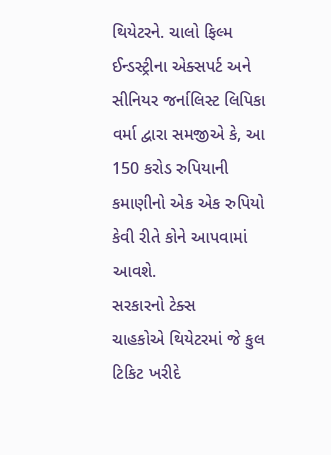થિયેટરને. ચાલો ફિલ્મ ઈન્ડસ્ટ્રીના એક્સપર્ટ અને સીનિયર જર્નાલિસ્ટ લિપિકા વર્મા દ્વારા સમજીએ કે, આ 150 કરોડ રુપિયાની કમાણીનો એક એક રુપિયો કેવી રીતે કોને આપવામાં આવશે.
સરકારનો ટેક્સ
ચાહકોએ થિયેટરમાં જે કુલ ટિકિટ ખરીદે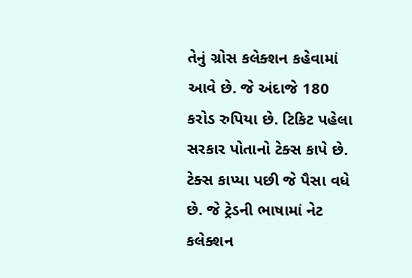તેનું ગ્રોસ કલેક્શન કહેવામાં આવે છે. જે અંદાજે 180 કરોડ રુપિયા છે. ટિકિટ પહેલા સરકાર પોતાનો ટેક્સ કાપે છે. ટેક્સ કાપ્યા પછી જે પૈસા વધે છે. જે ટ્રેડની ભાષામાં નેટ કલેક્શન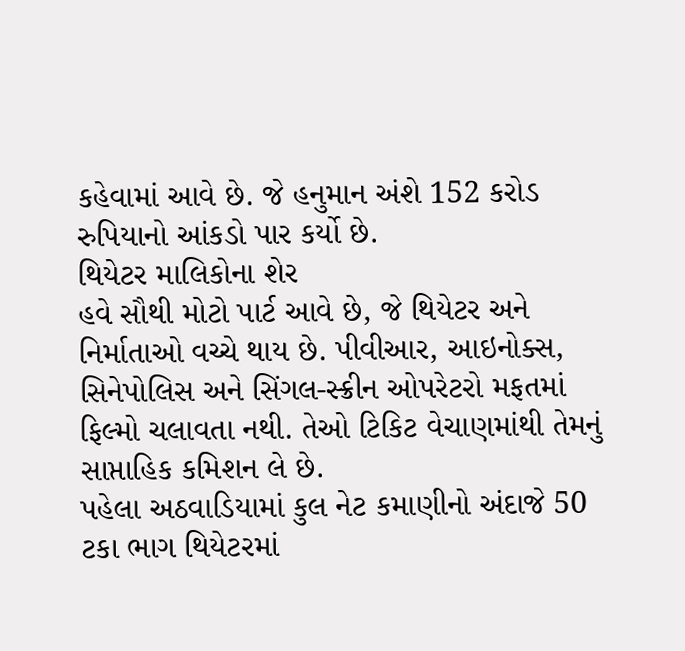કહેવામાં આવે છે. જે હનુમાન અંશે 152 કરોડ રુપિયાનો આંકડો પાર કર્યો છે.
થિયેટર માલિકોના શેર
હવે સૌથી મોટો પાર્ટ આવે છે, જે થિયેટર અને નિર્માતાઓ વચ્ચે થાય છે. પીવીઆર, આઇનોક્સ, સિનેપોલિસ અને સિંગલ-સ્ક્રીન ઓપરેટરો મફતમાં ફિલ્મો ચલાવતા નથી. તેઓ ટિકિટ વેચાણમાંથી તેમનું સાપ્તાહિક કમિશન લે છે.
પહેલા અઠવાડિયામાં કુલ નેટ કમાણીનો અંદાજે 50 ટકા ભાગ થિયેટરમાં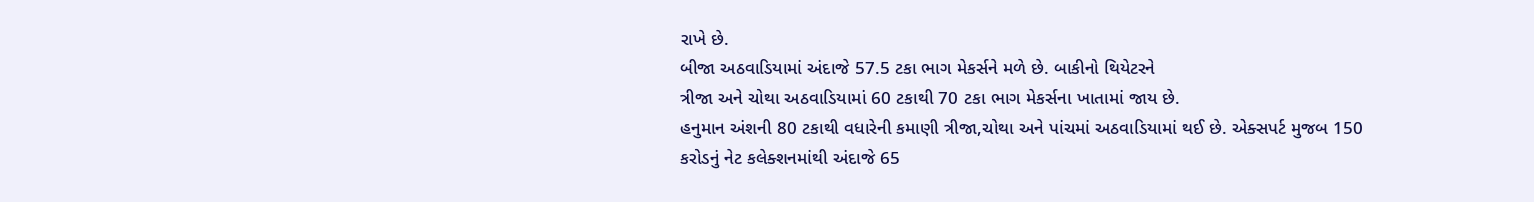રાખે છે.
બીજા અઠવાડિયામાં અંદાજે 57.5 ટકા ભાગ મેકર્સને મળે છે. બાકીનો થિયેટરને
ત્રીજા અને ચોથા અઠવાડિયામાં 60 ટકાથી 70 ટકા ભાગ મેકર્સના ખાતામાં જાય છે.
હનુમાન અંશની 80 ટકાથી વધારેની કમાણી ત્રીજા,ચોથા અને પાંચમાં અઠવાડિયામાં થઈ છે. એક્સપર્ટ મુજબ 150 કરોડનું નેટ કલેક્શનમાંથી અંદાજે 65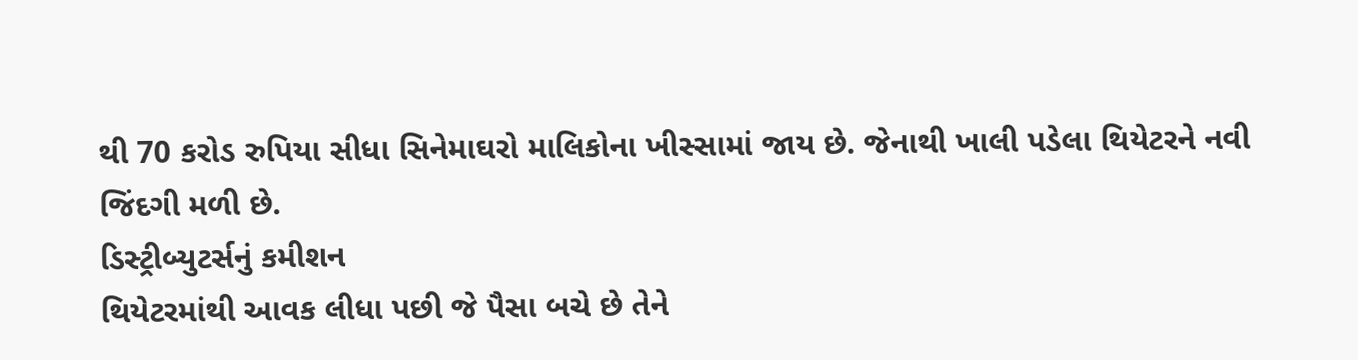થી 70 કરોડ રુપિયા સીધા સિનેમાઘરો માલિકોના ખીસ્સામાં જાય છે. જેનાથી ખાલી પડેલા થિયેટરને નવી જિંદગી મળી છે.
ડિસ્ટ્રીબ્યુટર્સનું કમીશન
થિયેટરમાંથી આવક લીધા પછી જે પૈસા બચે છે તેને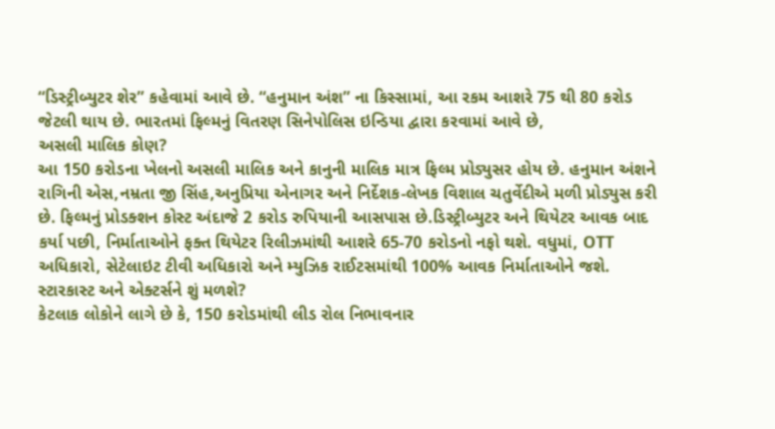“ડિસ્ટ્રીબ્યુટર શેર” કહેવામાં આવે છે. “હનુમાન અંશ” ના કિસ્સામાં, આ રકમ આશરે 75 થી 80 કરોડ જેટલી થાય છે. ભારતમાં ફિલ્મનું વિતરણ સિનેપોલિસ ઇન્ડિયા દ્વારા કરવામાં આવે છે,
અસલી માલિક કોણ?
આ 150 કરોડના ખેલનો અસલી માલિક અને કાનુની માલિક માત્ર ફિલ્મ પ્રોડ્યુસર હોય છે. હનુમાન અંશને રાગિની એસ,નમ્રતા જી સિંહ,અનુપ્રિયા એનાગર અને નિર્દેશક-લેખક વિશાલ ચતુર્વેદીએ મળી પ્રોડ્યુસ કરી છે. ફિલ્મનું પ્રોડક્શન કોસ્ટ અંદાજે 2 કરોડ રુપિયાની આસપાસ છે.ડિસ્ટ્રીબ્યુટર અને થિયેટર આવક બાદ કર્યા પછી, નિર્માતાઓને ફક્ત થિયેટર રિલીઝમાંથી આશરે 65-70 કરોડનો નફો થશે. વધુમાં, OTT અધિકારો, સેટેલાઇટ ટીવી અધિકારો અને મ્યુઝિક રાઈટસમાંથી 100% આવક નિર્માતાઓને જશે.
સ્ટારકાસ્ટ અને એક્ટર્સને શું મળશે?
કેટલાક લોકોને લાગે છે કે, 150 કરોડમાંથી લીડ રોલ નિભાવનાર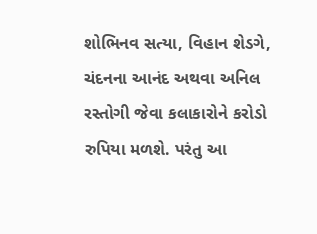શોભિનવ સત્યા, વિહાન શેડગે, ચંદનના આનંદ અથવા અનિલ રસ્તોગી જેવા કલાકારોને કરોડો રુપિયા મળશે. પરંતુ આ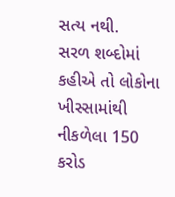સત્ય નથી.
સરળ શબ્દોમાં કહીએ તો લોકોના ખીસ્સામાંથી નીકળેલા 150 કરોડ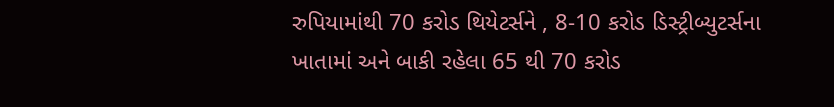રુપિયામાંથી 70 કરોડ થિયેટર્સને , 8-10 કરોડ ડિસ્ટ્રીબ્યુટર્સના ખાતામાં અને બાકી રહેલા 65 થી 70 કરોડ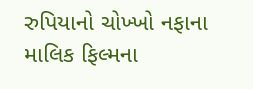રુપિયાનો ચોખ્ખો નફાના માલિક ફિલ્મના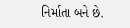નિર્માતા બને છે.